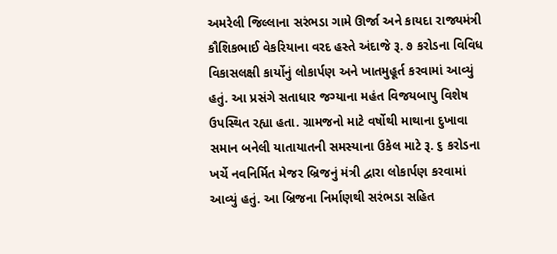અમરેલી જિલ્લાના સરંભડા ગામે ઊર્જા અને કાયદા રાજ્યમંત્રી કૌશિકભાઈ વેકરિયાના વરદ હસ્તે અંદાજે રૂ. ૭ કરોડના વિવિધ વિકાસલક્ષી કાર્યોનું લોકાર્પણ અને ખાતમુહૂર્ત કરવામાં આવ્યું હતું. આ પ્રસંગે સતાધાર જગ્યાના મહંત વિજયબાપુ વિશેષ ઉપસ્થિત રહ્યા હતા. ગ્રામજનો માટે વર્ષોથી માથાના દુખાવા સમાન બનેલી યાતાયાતની સમસ્યાના ઉકેલ માટે રૂ. ૬ કરોડના ખર્ચે નવનિર્મિત મેજર બ્રિજનું મંત્રી દ્વારા લોકાર્પણ કરવામાં આવ્યું હતું. આ બ્રિજના નિર્માણથી સરંભડા સહિત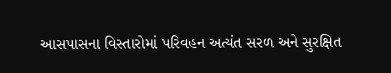આસપાસના વિસ્તારોમાં પરિવહન અત્યંત સરળ અને સુરક્ષિત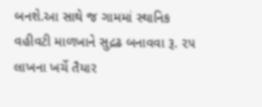બનશે.આ સાથે જ ગામમાં સ્થાનિક વહીવટી માળખાને સુદ્રઢ બનાવવા રૂ. ૨૫ લાખના ખર્ચે તૈયાર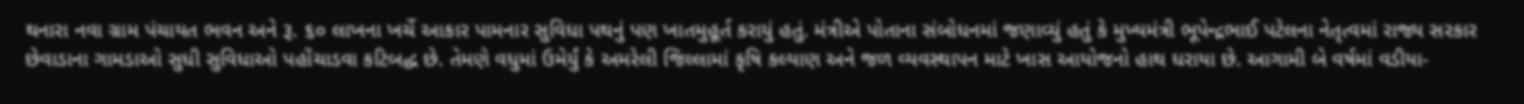થનારા નવા ગ્રામ પંચાયત ભવન અને રૂ. ૬૦ લાખના ખર્ચે આકાર પામનાર સુવિધા પથનું પણ ખાતમુહૂર્ત કરાયું હતું. મંત્રીએ પોતાના સંબોધનમાં જણાવ્યું હતું કે મુખ્યમંત્રી ભૂપેન્દ્રભાઈ પટેલના નેતૃત્વમાં રાજ્ય સરકાર છેવાડાના ગામડાઓ સુધી સુવિધાઓ પહોંચાડવા કટિબદ્ધ છે. તેમણે વધુમાં ઉમેર્યું કે અમરેલી જિલ્લામાં કૃષિ કલ્યાણ અને જળ વ્યવસ્થાપન માટે ખાસ આયોજનો હાથ ધરાયા છે. આગામી બે વર્ષમાં વડીયા-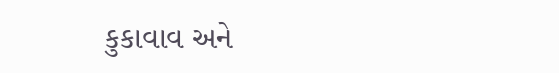કુકાવાવ અને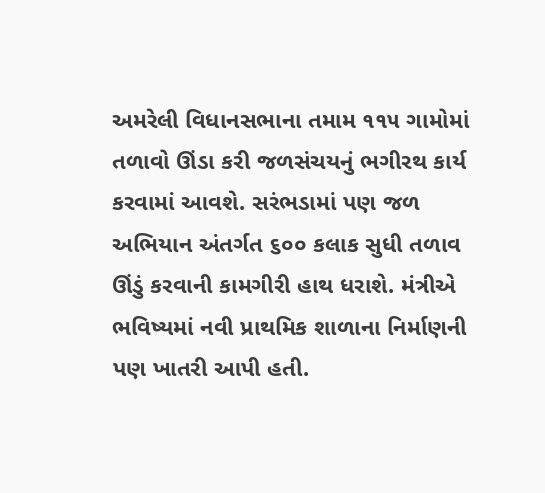અમરેલી વિધાનસભાના તમામ ૧૧૫ ગામોમાં તળાવો ઊંડા કરી જળસંચયનું ભગીરથ કાર્ય કરવામાં આવશે. સરંભડામાં પણ જળ અભિયાન અંતર્ગત ૬૦૦ કલાક સુધી તળાવ ઊંડું કરવાની કામગીરી હાથ ધરાશે. મંત્રીએ ભવિષ્યમાં નવી પ્રાથમિક શાળાના નિર્માણની પણ ખાતરી આપી હતી.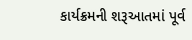કાર્યક્રમની શરૂઆતમાં પૂર્વ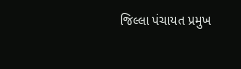જિલ્લા પંચાયત પ્રમુખ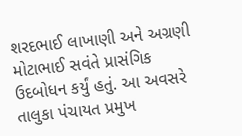શરદભાઈ લાખાણી અને અગ્રણી મોટાભાઈ સવંતે પ્રાસંગિક ઉદબોધન કર્યું હતું. આ અવસરે તાલુકા પંચાયત પ્રમુખ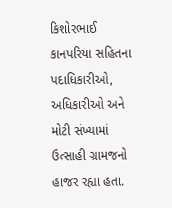કિશોરભાઈ કાનપરિયા સહિતના પદાધિકારીઓ, અધિકારીઓ અને મોટી સંખ્યામાં ઉત્સાહી ગ્રામજનો હાજર રહ્યા હતા.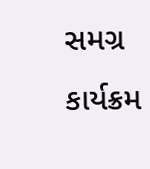સમગ્ર કાર્યક્રમ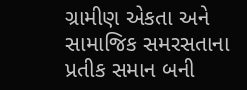ગ્રામીણ એકતા અને સામાજિક સમરસતાના પ્રતીક સમાન બની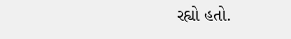રહ્યો હતો.